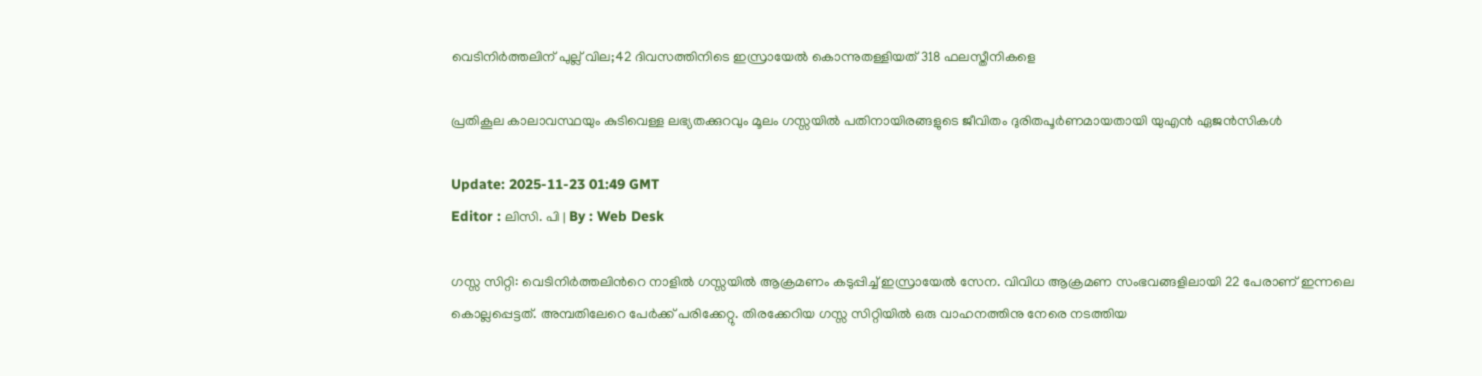വെടിനിര്‍ത്തലിന് പുല്ല് വില;42 ദിവസത്തിനിടെ ഇസ്രായേല്‍ കൊന്നുതള്ളിയത് 318 ഫലസ്തീനികളെ

പ്രതികൂല കാലാവസ്ഥയും കുടിവെള്ള ലഭ്യതക്കുറവും മൂലം ഗസ്സയിൽ പതിനായിരങ്ങളുടെ ജീവിതം ദുരിതപൂർണമായതായി യുഎൻ ഏജൻസികള്‍

Update: 2025-11-23 01:49 GMT
Editor : ലിസി. പി | By : Web Desk

ഗസ്സ സിറ്റി: വെടിനിർത്തലിന്‍റെ നാളിൽ ഗസ്സയിൽ ആക്രമണം കടുപ്പിച്ച് ഇസ്രായേൽ സേന. വിവിധ ആക്രമണ സംഭവങ്ങളിലായി 22 പേരാണ് ഇന്നലെ കൊല്ലപ്പെട്ടത്. അമ്പതിലേറെ പേർക്ക് പരിക്കേറ്റു. തിരക്കേറിയ ഗസ്സ സിറ്റിയിൽ ഒരു വാഹനത്തിനു നേരെ നടത്തിയ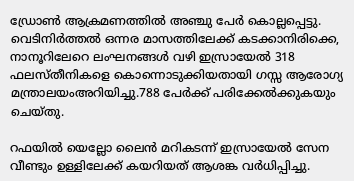ഡ്രോൺ ആക്രമണത്തിൽ അഞ്ചു പേർ കൊല്ലപ്പെട്ടു. വെടിനിർത്തൽ ഒന്നര മാസത്തിലേക്ക് കടക്കാനിരിക്കെ, നാനൂറിലേറെ ലംഘനങ്ങൾ വഴി ഇസ്രായേൽ 318 ഫലസ്തീനികളെ കൊന്നൊടുക്കിയതായി ഗസ്സ ആരോഗ്യ മന്ത്രാലയംഅറിയിച്ചു.788 പേർക്ക് പരിക്കേൽക്കുകയും ചെയ്തു.

റഫയിൽ യെല്ലോ ലൈൻ മറികടന്ന് ഇസ്രായേൽ സേന വീണ്ടും ഉള്ളിലേക്ക് കയറിയത് ആശങ്ക വർധിപ്പിച്ചു.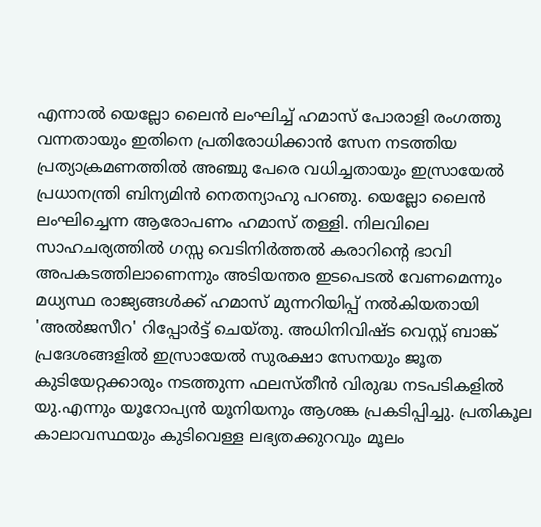എന്നാൽ യെല്ലോ ലൈൻ ലംഘിച്ച് ഹമാസ് പോരാളി രംഗത്തു വന്നതായും ഇതിനെ പ്രതിരോധിക്കാൻ സേന നടത്തിയ പ്രത്യാക്രമണത്തിൽ അഞ്ചു പേരെ വധിച്ചതായും ഇസ്രായേൽ പ്രധാനന്ത്രി ബിന്യമിൻ നെതന്യാഹു പറഞു. യെല്ലോ ലൈൻ ലംഘിച്ചെന്ന ആരോപണം ഹമാസ് തള്ളി. നിലവിലെ സാഹചര്യത്തിൽ ഗസ്സ വെടിനിർത്തൽ കരാറിന്‍റെ ഭാവി അപകടത്തിലാണെന്നും അടിയന്തര ഇടപെടൽ വേണമെന്നും മധ്യസ്ഥ രാജ്യങ്ങൾക്ക് ഹമാസ് മുന്നറിയിപ്പ് നൽകിയതായി 'അൽജസീറ' റിപ്പോർട്ട് ചെയ്തു. അധിനിവിഷ്ട വെസ്റ്റ് ബാങ്ക് പ്രദേശങ്ങളിൽ ഇസ്രായേൽ സുരക്ഷാ സേനയും ജൂത കുടിയേറ്റക്കാരും നടത്തുന്ന ഫലസ്തീൻ വിരുദ്ധ നടപടികളിൽ യു.എന്നും യൂറോപ്യൻ യൂനിയനും ആശങ്ക പ്രകടിപ്പിച്ചു. പ്രതികൂല കാലാവസ്ഥയും കുടിവെള്ള ലഭ്യതക്കുറവും മൂലം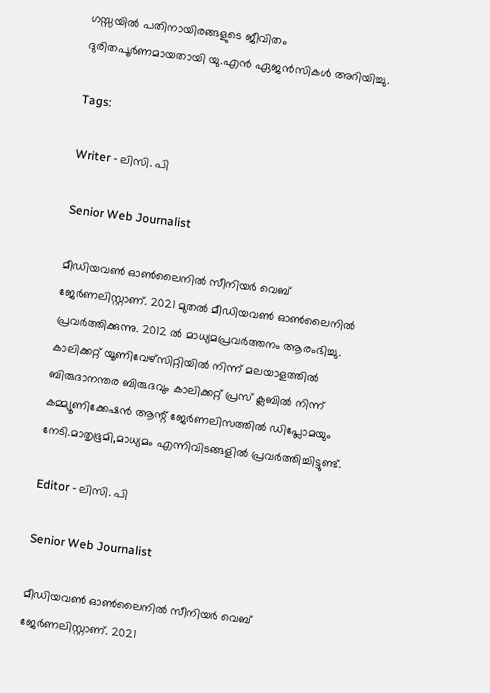ഗസ്സയിൽ പതിനായിരങ്ങളുടെ ജീവിതം ദുരിതപൂർണമായതായി യു.എൻ ഏജൻസികൾ അറിയിച്ചു.

Tags:

Writer - ലിസി. പി

Senior Web Journalist

മീഡിയവൺ ഓൺലൈനിൽ സീനിയർ വെബ് ജേർണലിസ്റ്റാണ്. 2021 മുതൽ മീഡിയവൺ ഓൺലൈനിൽ പ്രവർത്തിക്കുന്നു. 2012 ല്‍ മാധ്യമപ്രവര്‍ത്തനം ആരംഭിച്ചു. കാലിക്കറ്റ് യൂണിവേഴ്‌സിറ്റിയിൽ നിന്ന് മലയാളത്തിൽ ബിരുദാനന്തര ബിരുദവും കാലിക്കറ്റ് പ്രസ് ക്ലബിൽ നിന്ന് കമ്മ്യൂണിക്കേഷൻ ആന്റ് ജേർണലിസത്തിൽ ഡിപ്ലോമയും നേടി.മാതൃഭൂമി,മാധ്യമം എന്നിവിടങ്ങളിൽ പ്രവർത്തിച്ചിട്ടുണ്ട്.

Editor - ലിസി. പി

Senior Web Journalist

മീഡിയവൺ ഓൺലൈനിൽ സീനിയർ വെബ് ജേർണലിസ്റ്റാണ്. 2021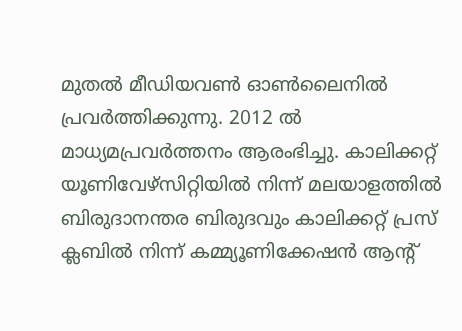മുതൽ മീഡിയവൺ ഓൺലൈനിൽ പ്രവർത്തിക്കുന്നു. 2012 ല്‍ മാധ്യമപ്രവര്‍ത്തനം ആരംഭിച്ചു. കാലിക്കറ്റ് യൂണിവേഴ്‌സിറ്റിയിൽ നിന്ന് മലയാളത്തിൽ ബിരുദാനന്തര ബിരുദവും കാലിക്കറ്റ് പ്രസ് ക്ലബിൽ നിന്ന് കമ്മ്യൂണിക്കേഷൻ ആന്റ്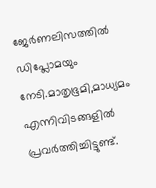ജേർണലിസത്തിൽ ഡിപ്ലോമയും നേടി.മാതൃഭൂമി,മാധ്യമം എന്നിവിടങ്ങളിൽ പ്രവർത്തിച്ചിട്ടുണ്ട്.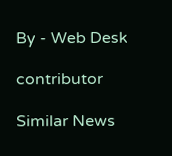By - Web Desk

contributor

Similar News